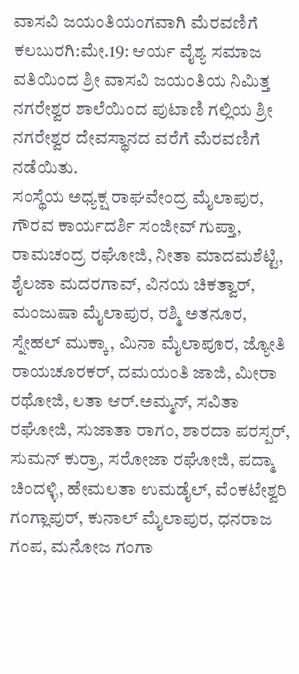ವಾಸವಿ ಜಯಂತಿಯಂಗವಾಗಿ ಮೆರವಣಿಗೆ
ಕಲಬುರಗಿ:ಮೇ.19: ಆರ್ಯ ವೈಶ್ಯ ಸಮಾಜ ವತಿಯಿಂದ ಶ್ರೀ ವಾಸವಿ ಜಯಂತಿಯ ನಿಮಿತ್ತ ನಗರೇಶ್ವರ ಶಾಲೆಯಿಂದ ಪುಟಾಣಿ ಗಲ್ಲಿಯ ಶ್ರೀ ನಗರೇಶ್ವರ ದೇವಸ್ಥಾನದ ವರೆಗೆ ಮೆರವಣಿಗೆ ನಡೆಯಿತು.
ಸಂಸ್ಥೆಯ ಅಧ್ಯಕ್ಷ ರಾಘವೇಂದ್ರ ಮೈಲಾಪುರ, ಗೌರವ ಕಾರ್ಯದರ್ಶಿ ಸಂಜೀವ್ ಗುಪ್ತಾ, ರಾಮಚಂದ್ರ ರಘೋಜಿ, ನೀತಾ ಮಾದಮಶೆಟ್ಟಿ, ಶೈಲಜಾ ಮದರಗಾವ್, ವಿನಯ ಚಿಕತ್ವಾರ್, ಮಂಜುಷಾ ಮೈಲಾಪುರ, ರಶ್ಮಿ ಅತನೂರ, ಸ್ನೇಹಲ್ ಮುಕ್ಕಾ, ಮಿನಾ ಮೈಲಾಪೂರ, ಜ್ಯೋತಿ ರಾಯಚೂರಕರ್, ದಮಯಂತಿ ಜಾಜಿ, ಮೀರಾ ರಥೋಜಿ, ಲತಾ ಆರ್.ಅಮ್ಮನ್, ಸವಿತಾ ರಘೋಜಿ, ಸುಜಾತಾ ರಾಗಂ, ಶಾರದಾ ಪರಸ್ಪರ್, ಸುಮನ್ ಕುರ್ರಾ, ಸರೋಜಾ ರಘೋಜಿ, ಪದ್ಮಾ ಚಿಂದಳ್ಳಿ, ಹೇಮಲತಾ ಉಮಡೈಲ್, ವೆಂಕಟೇಶ್ವರಿ ಗಂಗ್ಲಾಪುರ್, ಕುನಾಲ್ ಮೈಲಾಪುರ, ಧನರಾಜ ಗಂಪ, ಮನೋಜ ಗಂಗಾ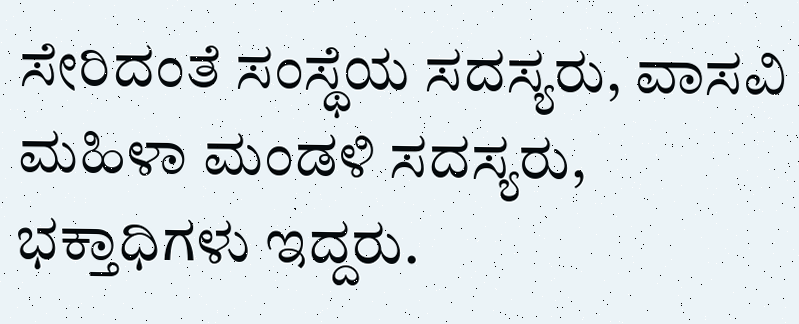ಸೇರಿದಂತೆ ಸಂಸ್ಥೆಯ ಸದಸ್ಯರು, ವಾಸವಿ ಮಹಿಳಾ ಮಂಡಳಿ ಸದಸ್ಯರು, ಭಕ್ತಾಧಿಗಳು ಇದ್ದರು.